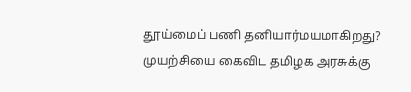தூய்மைப் பணி தனியார்மயமாகிறது? முயற்சியை கைவிட தமிழக அரசுக்கு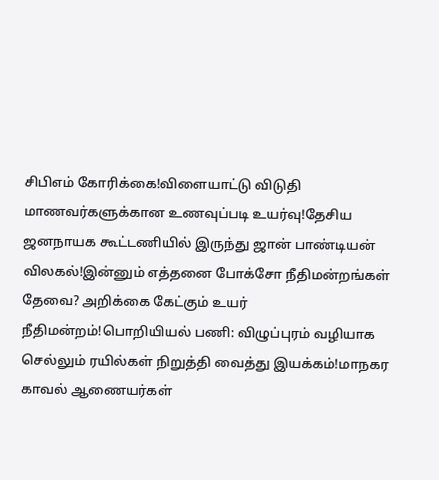சிபிஎம் கோரிக்கை!விளையாட்டு விடுதி மாணவர்களுக்கான உணவுப்படி உயர்வு!தேசிய ஜனநாயக கூட்டணியில் இருந்து ஜான் பாண்டியன் விலகல்!இன்னும் எத்தனை போக்சோ நீதிமன்றங்கள் தேவை? அறிக்கை கேட்கும் உயர் நீதிமன்றம்!பொறியியல் பணி: விழுப்புரம் வழியாக செல்லும் ரயில்கள் நிறுத்தி வைத்து இயக்கம்!மாநகர காவல் ஆணையர்கள்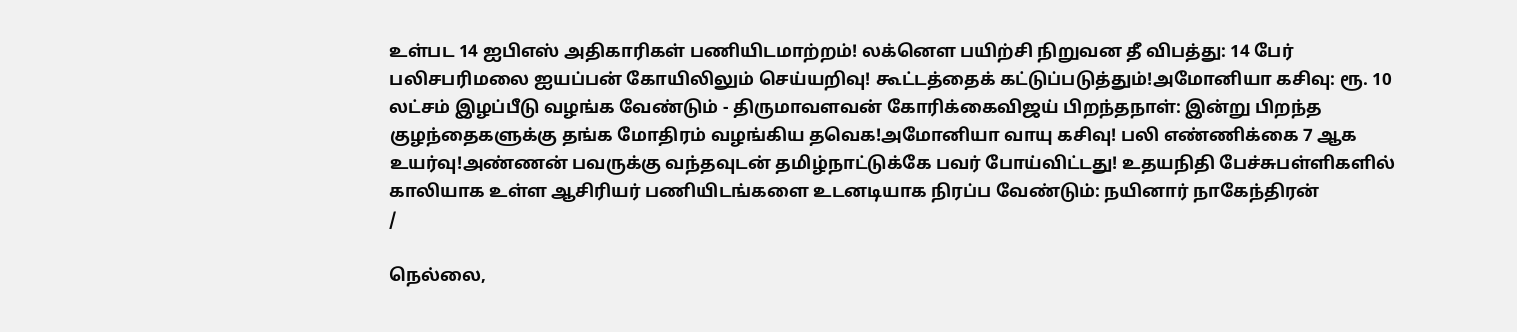உள்பட 14 ஐபிஎஸ் அதிகாரிகள் பணியிடமாற்றம்! லக்னௌ பயிற்சி நிறுவன தீ விபத்து: 14 பேர் பலிசபரிமலை ஐயப்பன் கோயிலிலும் செய்யறிவு! கூட்டத்தைக் கட்டுப்படுத்தும்!அமோனியா கசிவு: ரூ. 10 லட்சம் இழப்பீடு வழங்க வேண்டும் - திருமாவளவன் கோரிக்கைவிஜய் பிறந்தநாள்: இன்று பிறந்த குழந்தைகளுக்கு தங்க மோதிரம் வழங்கிய தவெக!அமோனியா வாயு கசிவு! பலி எண்ணிக்கை 7 ஆக உயர்வு!அண்ணன் பவருக்கு வந்தவுடன் தமிழ்நாட்டுக்கே பவர் போய்விட்டது! உதயநிதி பேச்சுபள்ளிகளில் காலியாக உள்ள ஆசிரியர் பணியிடங்களை உடனடியாக நிரப்ப வேண்டும்: நயினார் நாகேந்திரன்
/

நெல்லை,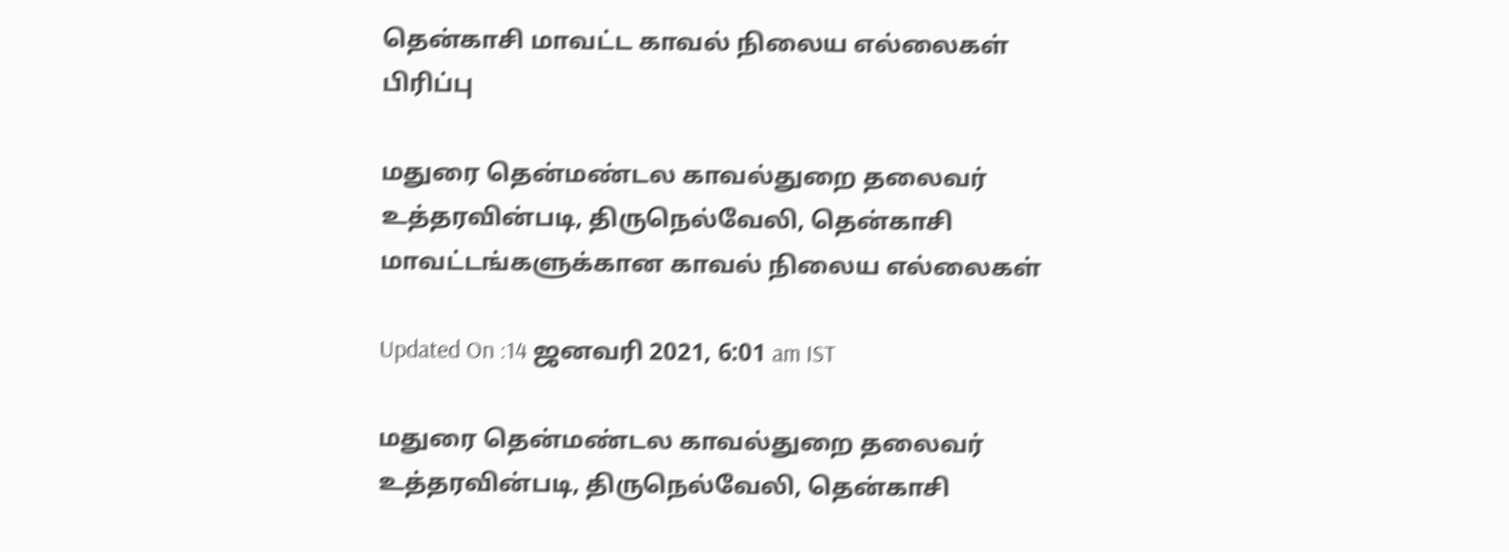தென்காசி மாவட்ட காவல் நிலைய எல்லைகள் பிரிப்பு

மதுரை தென்மண்டல காவல்துறை தலைவர் உத்தரவின்படி, திருநெல்வேலி, தென்காசி மாவட்டங்களுக்கான காவல் நிலைய எல்லைகள்

Updated On :14 ஜனவரி 2021, 6:01 am IST

மதுரை தென்மண்டல காவல்துறை தலைவர் உத்தரவின்படி, திருநெல்வேலி, தென்காசி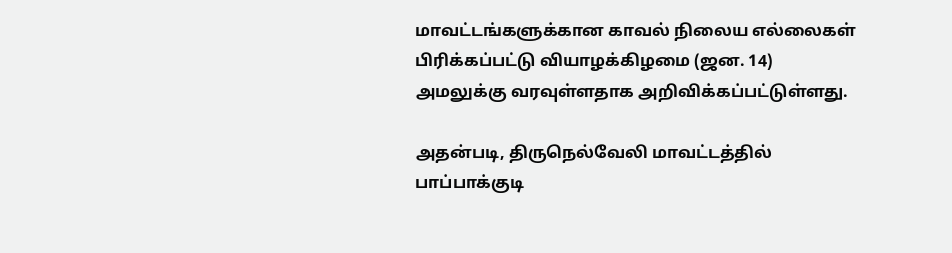மாவட்டங்களுக்கான காவல் நிலைய எல்லைகள் பிரிக்கப்பட்டு வியாழக்கிழமை (ஜன. 14) அமலுக்கு வரவுள்ளதாக அறிவிக்கப்பட்டுள்ளது.

அதன்படி, திருநெல்வேலி மாவட்டத்தில் பாப்பாக்குடி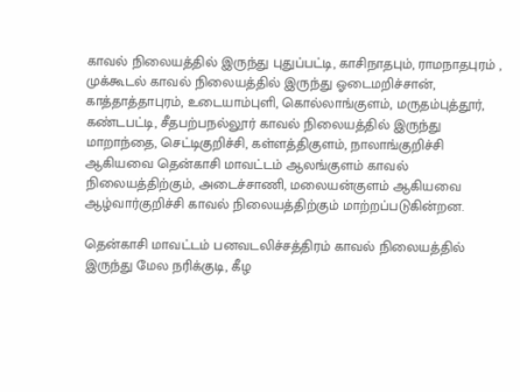காவல் நிலையத்தில் இருந்து புதுப்பட்டி, காசிநாதபும், ராமநாதபுரம் , முக்கூடல் காவல் நிலையத்தில் இருந்து ஓடைமறிச்சான், காத்தாத்தாபுரம், உடையாம்புளி, கொல்லாங்குளம், மருதம்புத்தூர், கண்டபட்டி, சீதபற்பநல்லூர் காவல் நிலையத்தில் இருந்து மாறாந்தை, செட்டிகுறிச்சி, கள்ளத்திகுளம், நாலாங்குறிச்சி ஆகியவை தென்காசி மாவட்டம் ஆலங்குளம் காவல் நிலையத்திற்கும், அடைச்சாணி, மலையன்குளம் ஆகியவை ஆழ்வார்குறிச்சி காவல் நிலையத்திற்கும் மாற்றப்படுகின்றன.

தென்காசி மாவட்டம் பனவடலிச்சத்திரம் காவல் நிலையத்தில் இருந்து மேல நரிக்குடி, கீழ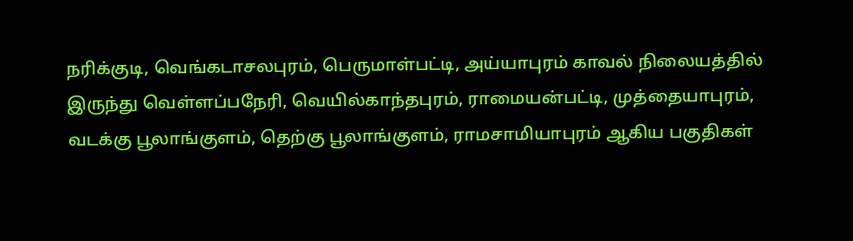நரிக்குடி, வெங்கடாசலபுரம், பெருமாள்பட்டி, அய்யாபுரம் காவல் நிலையத்தில் இருந்து வெள்ளப்பநேரி, வெயில்காந்தபுரம், ராமையன்பட்டி, முத்தையாபுரம், வடக்கு பூலாங்குளம், தெற்கு பூலாங்குளம், ராமசாமியாபுரம் ஆகிய பகுதிகள்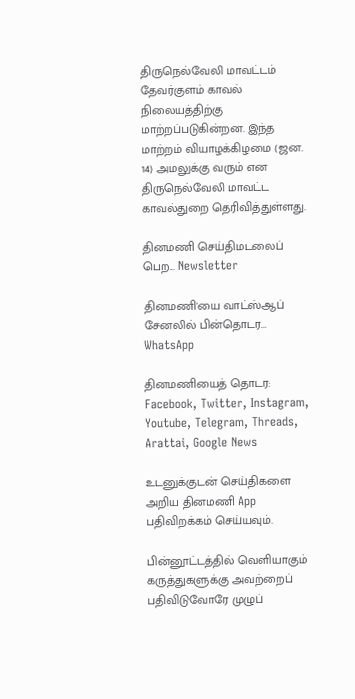திருநெல்வேலி மாவட்டம் தேவர்குளம் காவல் நிலையத்திற்கு மாற்றப்படுகின்றன. இந்த மாற்றம் வியாழக்கிழமை (ஜன. 14) அமலுக்கு வரும் என திருநெல்வேலி மாவட்ட காவல்துறை தெரிவித்துள்ளது.

தினமணி செய்திமடலைப் பெற... Newsletter

தினமணி'யை வாட்ஸ்ஆப் சேனலில் பின்தொடர... WhatsApp

தினமணியைத் தொடர: Facebook, Twitter, Instagram, Youtube, Telegram, Threads, Arattai, Google News

உடனுக்குடன் செய்திகளை அறிய தினமணி App பதிவிறக்கம் செய்யவும்.

பின்னூட்டத்தில் வெளியாகும் கருத்துகளுக்கு அவற்றைப் பதிவிடுவோரே முழுப்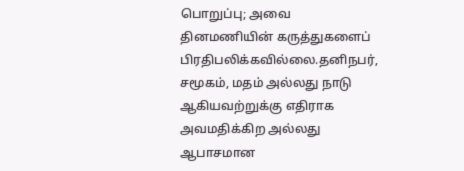பொறுப்பு; அவை தினமணியின் கருத்துகளைப் பிரதிபலிக்கவில்லை.தனிநபர், சமூகம், மதம் அல்லது நாடு ஆகியவற்றுக்கு எதிராக அவமதிக்கிற அல்லது ஆபாசமான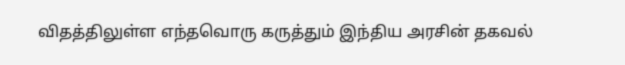விதத்திலுள்ள எந்தவொரு கருத்தும் இந்திய அரசின் தகவல்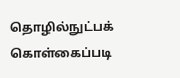தொழில்நுட்பக் கொள்கைப்படி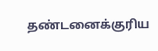தண்டனைக்குரிய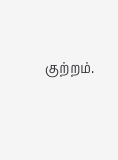குற்றம்.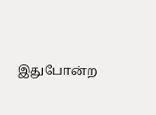இதுபோன்ற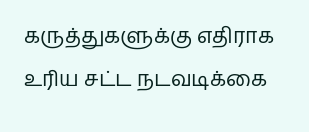கருத்துகளுக்கு எதிராக உரிய சட்ட நடவடிக்கை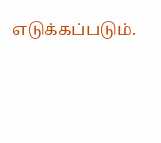எடுக்கப்படும்.